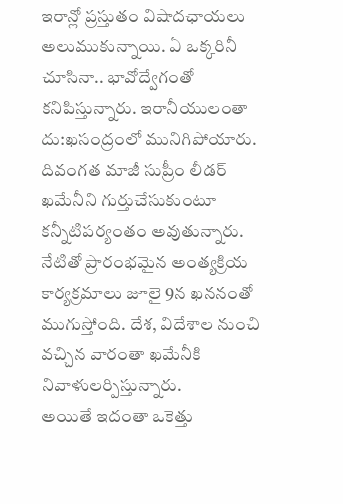ఇరాన్లో ప్రస్తుతం విషాదఛాయలు అలుముకున్నాయి. ఏ ఒక్కరినీ చూసినా.. భావోద్వేగంతో కనిపిస్తున్నారు. ఇరానీయులంతా దు:ఖసంద్రంలో మునిగిపోయారు. దివంగత మాజీ సుప్రీం లీడర్ ఖమేనీని గుర్తుచేసుకుంటూ కన్నీటిపర్యంతం అవుతున్నారు. నేటితో ప్రారంభమైన అంత్యక్రియ కార్యక్రమాలు జూలై 9న ఖననంతో ముగుస్తోంది. దేశ, విదేశాల నుంచి వచ్చిన వారంతా ఖమేనీకి నివాళులర్పిస్తున్నారు.
అయితే ఇదంతా ఒకెత్తు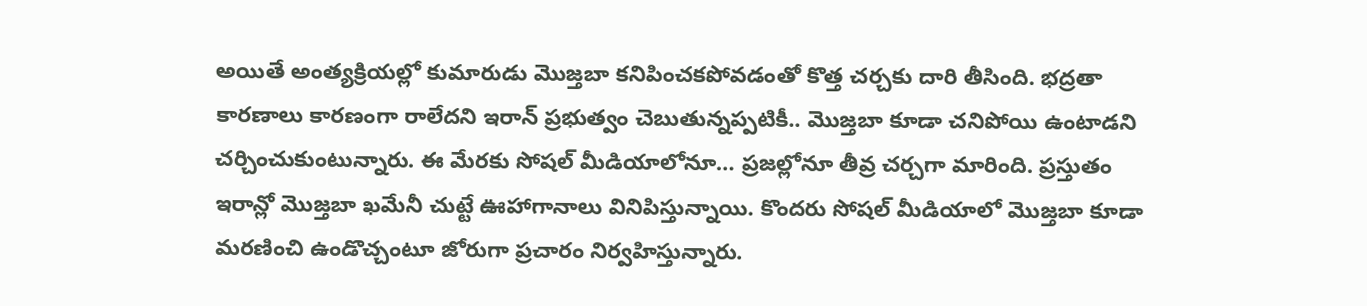అయితే అంత్యక్రియల్లో కుమారుడు మొజ్తబా కనిపించకపోవడంతో కొత్త చర్చకు దారి తీసింది. భద్రతా కారణాలు కారణంగా రాలేదని ఇరాన్ ప్రభుత్వం చెబుతున్నప్పటికీ.. మొజ్తబా కూడా చనిపోయి ఉంటాడని చర్చించుకుంటున్నారు. ఈ మేరకు సోషల్ మీడియాలోనూ… ప్రజల్లోనూ తీవ్ర చర్చగా మారింది. ప్రస్తుతం ఇరాన్లో మొజ్తబా ఖమేనీ చుట్టే ఊహాగానాలు వినిపిస్తున్నాయి. కొందరు సోషల్ మీడియాలో మొజ్తబా కూడా మరణించి ఉండొచ్చంటూ జోరుగా ప్రచారం నిర్వహిస్తున్నారు.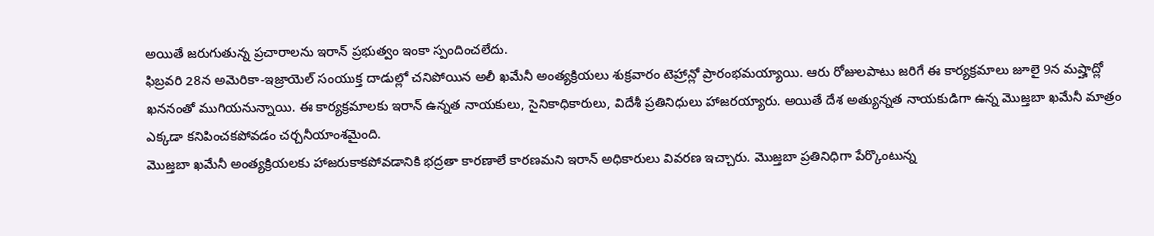అయితే జరుగుతున్న ప్రచారాలను ఇరాన్ ప్రభుత్వం ఇంకా స్పందించలేదు.
ఫిబ్రవరి 28న అమెరికా-ఇజ్రాయెల్ సంయుక్త దాడుల్లో చనిపోయిన అలీ ఖమేనీ అంత్యక్రియలు శుక్రవారం టెహ్రాన్లో ప్రారంభమయ్యాయి. ఆరు రోజులపాటు జరిగే ఈ కార్యక్రమాలు జూలై 9న మష్హాద్లో ఖననంతో ముగియనున్నాయి. ఈ కార్యక్రమాలకు ఇరాన్ ఉన్నత నాయకులు, సైనికాధికారులు, విదేశీ ప్రతినిధులు హాజరయ్యారు. అయితే దేశ అత్యున్నత నాయకుడిగా ఉన్న మొజ్తబా ఖమేనీ మాత్రం ఎక్కడా కనిపించకపోవడం చర్చనీయాంశమైంది.
మొజ్తబా ఖమేనీ అంత్యక్రియలకు హాజరుకాకపోవడానికి భద్రతా కారణాలే కారణమని ఇరాన్ అధికారులు వివరణ ఇచ్చారు. మొజ్తబా ప్రతినిధిగా పేర్కొంటున్న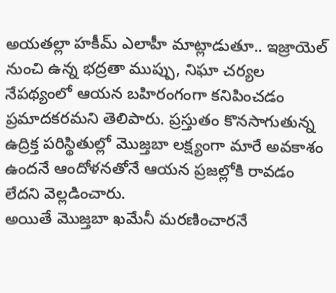అయతల్లా హకీమ్ ఎలాహీ మాట్లాడుతూ.. ఇజ్రాయెల్ నుంచి ఉన్న భద్రతా ముప్పు, నిఘా చర్యల నేపథ్యంలో ఆయన బహిరంగంగా కనిపించడం ప్రమాదకరమని తెలిపారు. ప్రస్తుతం కొనసాగుతున్న ఉద్రిక్త పరిస్థితుల్లో మొజ్తబా లక్ష్యంగా మారే అవకాశం ఉందనే ఆందోళనతోనే ఆయన ప్రజల్లోకి రావడం లేదని వెల్లడించారు.
అయితే మొజ్తబా ఖమేనీ మరణించారనే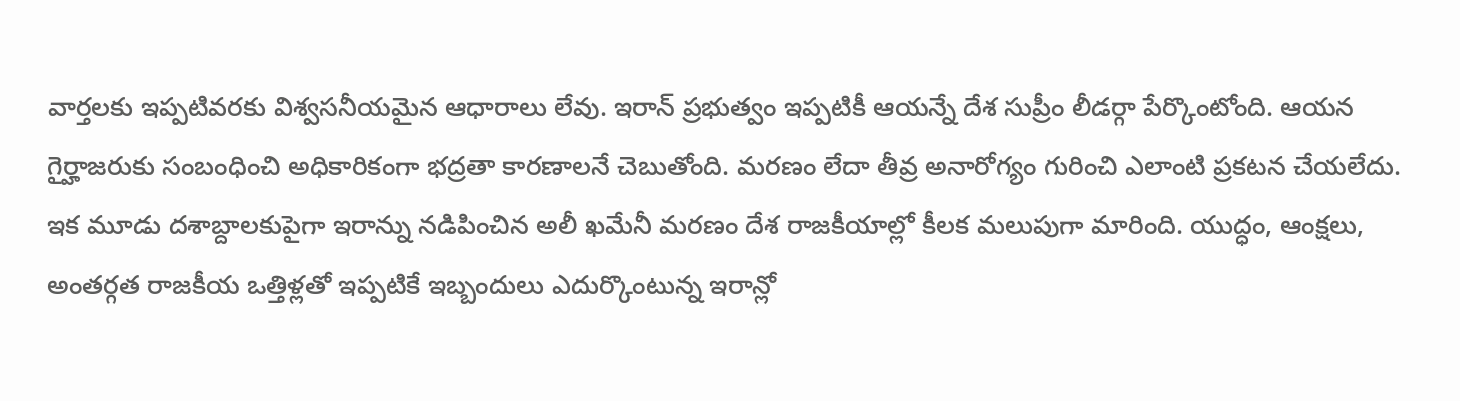వార్తలకు ఇప్పటివరకు విశ్వసనీయమైన ఆధారాలు లేవు. ఇరాన్ ప్రభుత్వం ఇప్పటికీ ఆయన్నే దేశ సుప్రీం లీడర్గా పేర్కొంటోంది. ఆయన గైర్హాజరుకు సంబంధించి అధికారికంగా భద్రతా కారణాలనే చెబుతోంది. మరణం లేదా తీవ్ర అనారోగ్యం గురించి ఎలాంటి ప్రకటన చేయలేదు.
ఇక మూడు దశాబ్దాలకుపైగా ఇరాన్ను నడిపించిన అలీ ఖమేనీ మరణం దేశ రాజకీయాల్లో కీలక మలుపుగా మారింది. యుద్ధం, ఆంక్షలు, అంతర్గత రాజకీయ ఒత్తిళ్లతో ఇప్పటికే ఇబ్బందులు ఎదుర్కొంటున్న ఇరాన్లో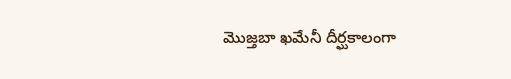మొజ్తబా ఖమేనీ దీర్ఘకాలంగా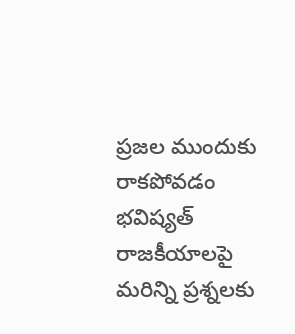ప్రజల ముందుకు రాకపోవడం భవిష్యత్ రాజకీయాలపై మరిన్ని ప్రశ్నలకు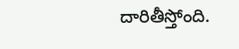దారితీస్తోంది.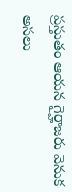ప్రస్తుతం ఆయన గైర్హాజరు వెనుక అసలు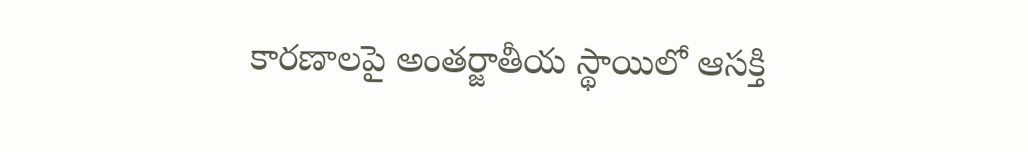కారణాలపై అంతర్జాతీయ స్థాయిలో ఆసక్తి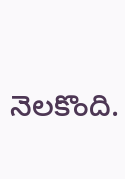నెలకొంది.